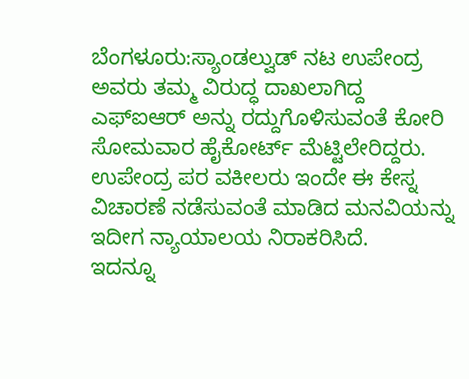ಬೆಂಗಳೂರು:ಸ್ಯಾಂಡಲ್ವುಡ್ ನಟ ಉಪೇಂದ್ರ ಅವರು ತಮ್ಮ ವಿರುದ್ಧ ದಾಖಲಾಗಿದ್ದ ಎಫ್ಐಆರ್ ಅನ್ನು ರದ್ದುಗೊಳಿಸುವಂತೆ ಕೋರಿ ಸೋಮವಾರ ಹೈಕೋರ್ಟ್ ಮೆಟ್ಟಿಲೇರಿದ್ದರು. ಉಪೇಂದ್ರ ಪರ ವಕೀಲರು ಇಂದೇ ಈ ಕೇಸ್ನ ವಿಚಾರಣೆ ನಡೆಸುವಂತೆ ಮಾಡಿದ ಮನವಿಯನ್ನು ಇದೀಗ ನ್ಯಾಯಾಲಯ ನಿರಾಕರಿಸಿದೆ.
ಇದನ್ನೂ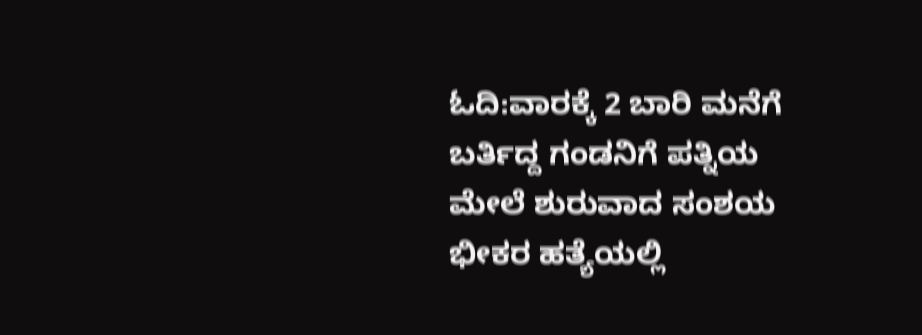ಓದಿ:ವಾರಕ್ಕೆ 2 ಬಾರಿ ಮನೆಗೆ ಬರ್ತಿದ್ದ ಗಂಡನಿಗೆ ಪತ್ನಿಯ ಮೇಲೆ ಶುರುವಾದ ಸಂಶಯ ಭೀಕರ ಹತ್ಯೆಯಲ್ಲಿ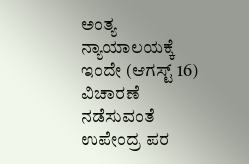ಅಂತ್ಯ
ನ್ಯಾಯಾಲಯಕ್ಕೆ ಇಂದೇ (ಆಗಸ್ಟ್ 16) ವಿಚಾರಣೆ ನಡೆಸುವಂತೆ ಉಪೇಂದ್ರ ಪರ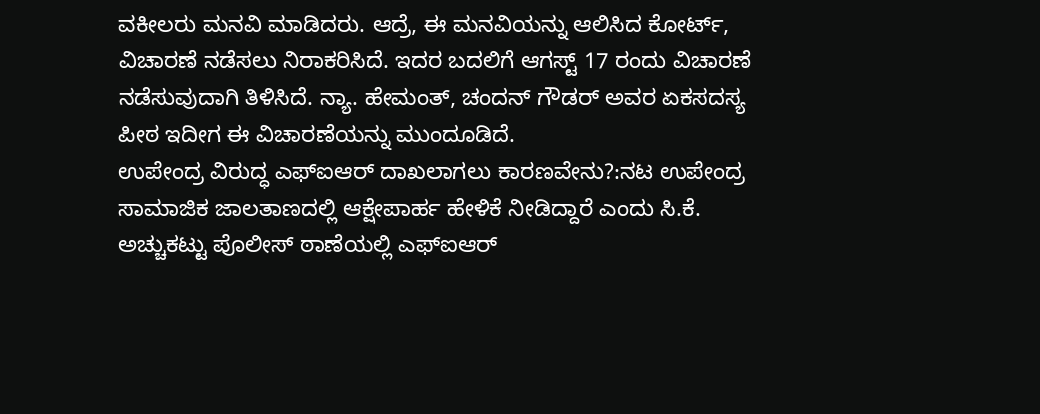ವಕೀಲರು ಮನವಿ ಮಾಡಿದರು. ಆದ್ರೆ, ಈ ಮನವಿಯನ್ನು ಆಲಿಸಿದ ಕೋರ್ಟ್, ವಿಚಾರಣೆ ನಡೆಸಲು ನಿರಾಕರಿಸಿದೆ. ಇದರ ಬದಲಿಗೆ ಆಗಸ್ಟ್ 17 ರಂದು ವಿಚಾರಣೆ ನಡೆಸುವುದಾಗಿ ತಿಳಿಸಿದೆ. ನ್ಯಾ. ಹೇಮಂತ್, ಚಂದನ್ ಗೌಡರ್ ಅವರ ಏಕಸದಸ್ಯ ಪೀಠ ಇದೀಗ ಈ ವಿಚಾರಣೆಯನ್ನು ಮುಂದೂಡಿದೆ.
ಉಪೇಂದ್ರ ವಿರುದ್ಧ ಎಫ್ಐಆರ್ ದಾಖಲಾಗಲು ಕಾರಣವೇನು?:ನಟ ಉಪೇಂದ್ರ ಸಾಮಾಜಿಕ ಜಾಲತಾಣದಲ್ಲಿ ಆಕ್ಷೇಪಾರ್ಹ ಹೇಳಿಕೆ ನೀಡಿದ್ದಾರೆ ಎಂದು ಸಿ.ಕೆ. ಅಚ್ಚುಕಟ್ಟು ಪೊಲೀಸ್ ಠಾಣೆಯಲ್ಲಿ ಎಫ್ಐಆರ್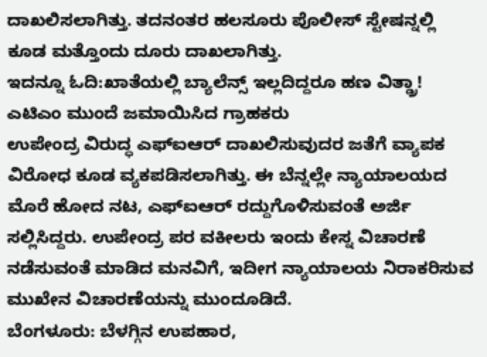ದಾಖಲಿಸಲಾಗಿತ್ತು. ತದನಂತರ ಹಲಸೂರು ಪೊಲೀಸ್ ಸ್ಟೇಷನ್ನಲ್ಲಿ ಕೂಡ ಮತ್ತೊಂದು ದೂರು ದಾಖಲಾಗಿತ್ತು.
ಇದನ್ನೂ ಓದಿ:ಖಾತೆಯಲ್ಲಿ ಬ್ಯಾಲೆನ್ಸ್ ಇಲ್ಲದಿದ್ದರೂ ಹಣ ವಿತ್ಡ್ರಾ! ಎಟಿಎಂ ಮುಂದೆ ಜಮಾಯಿಸಿದ ಗ್ರಾಹಕರು
ಉಪೇಂದ್ರ ವಿರುದ್ಧ ಎಫ್ಐಆರ್ ದಾಖಲಿಸುವುದರ ಜತೆಗೆ ವ್ಯಾಪಕ ವಿರೋಧ ಕೂಡ ವ್ಯಕಪಡಿಸಲಾಗಿತ್ತು. ಈ ಬೆನ್ನಲ್ಲೇ ನ್ಯಾಯಾಲಯದ ಮೊರೆ ಹೋದ ನಟ, ಎಫ್ಐಆರ್ ರದ್ದುಗೊಳಿಸುವಂತೆ ಅರ್ಜಿ ಸಲ್ಲಿಸಿದ್ದರು. ಉಪೇಂದ್ರ ಪರ ವಕೀಲರು ಇಂದು ಕೇಸ್ನ ವಿಚಾರಣೆ ನಡೆಸುವಂತೆ ಮಾಡಿದ ಮನವಿಗೆ, ಇದೀಗ ನ್ಯಾಯಾಲಯ ನಿರಾಕರಿಸುವ ಮುಖೇನ ವಿಚಾರಣೆಯನ್ನು ಮುಂದೂಡಿದೆ.
ಬೆಂಗಳೂರು: ಬೆಳಗ್ಗಿನ ಉಪಹಾರ,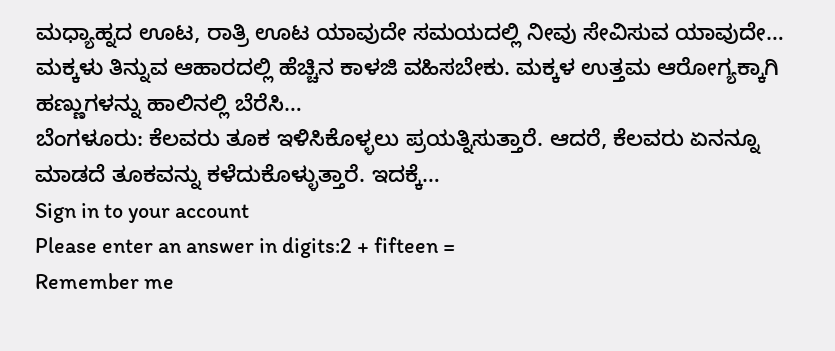ಮಧ್ಯಾಹ್ನದ ಊಟ, ರಾತ್ರಿ ಊಟ ಯಾವುದೇ ಸಮಯದಲ್ಲಿ ನೀವು ಸೇವಿಸುವ ಯಾವುದೇ…
ಮಕ್ಕಳು ತಿನ್ನುವ ಆಹಾರದಲ್ಲಿ ಹೆಚ್ಚಿನ ಕಾಳಜಿ ವಹಿಸಬೇಕು. ಮಕ್ಕಳ ಉತ್ತಮ ಆರೋಗ್ಯಕ್ಕಾಗಿ ಹಣ್ಣುಗಳನ್ನು ಹಾಲಿನಲ್ಲಿ ಬೆರೆಸಿ…
ಬೆಂಗಳೂರು: ಕೆಲವರು ತೂಕ ಇಳಿಸಿಕೊಳ್ಳಲು ಪ್ರಯತ್ನಿಸುತ್ತಾರೆ. ಆದರೆ, ಕೆಲವರು ಏನನ್ನೂ ಮಾಡದೆ ತೂಕವನ್ನು ಕಳೆದುಕೊಳ್ಳುತ್ತಾರೆ. ಇದಕ್ಕೆ…
Sign in to your account
Please enter an answer in digits:2 + fifteen =
Remember me